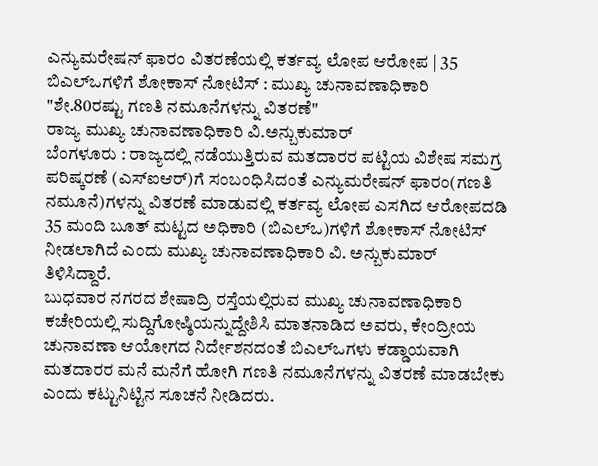ಎನ್ಯುಮರೇಷನ್ ಫಾರಂ ವಿತರಣೆಯಲ್ಲಿ ಕರ್ತವ್ಯ ಲೋಪ ಆರೋಪ | 35 ಬಿಎಲ್ಒಗಳಿಗೆ ಶೋಕಾಸ್ ನೋಟಿಸ್ : ಮುಖ್ಯ ಚುನಾವಣಾಧಿಕಾರಿ
"ಶೇ.80ರಷ್ಟು ಗಣತಿ ನಮೂನೆಗಳನ್ನು ವಿತರಣೆ"
ರಾಜ್ಯ ಮುಖ್ಯ ಚುನಾವಣಾಧಿಕಾರಿ ವಿ.ಅನ್ಬುಕುಮಾರ್
ಬೆಂಗಳೂರು : ರಾಜ್ಯದಲ್ಲಿ ನಡೆಯುತ್ತಿರುವ ಮತದಾರರ ಪಟ್ಟಿಯ ವಿಶೇಷ ಸಮಗ್ರ ಪರಿಷ್ಕರಣೆ (ಎಸ್ಐಆರ್)ಗೆ ಸಂಬಂಧಿಸಿದಂತೆ ಎನ್ಯುಮರೇಷನ್ ಫಾರಂ(ಗಣತಿ ನಮೂನೆ)ಗಳನ್ನು ವಿತರಣೆ ಮಾಡುವಲ್ಲಿ ಕರ್ತವ್ಯ ಲೋಪ ಎಸಗಿದ ಆರೋಪದಡಿ 35 ಮಂದಿ ಬೂತ್ ಮಟ್ಟದ ಅಧಿಕಾರಿ (ಬಿಎಲ್ಒ)ಗಳಿಗೆ ಶೋಕಾಸ್ ನೋಟಿಸ್ ನೀಡಲಾಗಿದೆ ಎಂದು ಮುಖ್ಯ ಚುನಾವಣಾಧಿಕಾರಿ ವಿ. ಅನ್ಬುಕುಮಾರ್ ತಿಳಿಸಿದ್ದಾರೆ.
ಬುಧವಾರ ನಗರದ ಶೇಷಾದ್ರಿ ರಸ್ತೆಯಲ್ಲಿರುವ ಮುಖ್ಯ ಚುನಾವಣಾಧಿಕಾರಿ ಕಚೇರಿಯಲ್ಲಿ ಸುದ್ದಿಗೋಷ್ಠಿಯನ್ನುದ್ದೇಶಿಸಿ ಮಾತನಾಡಿದ ಅವರು, ಕೇಂದ್ರೀಯ ಚುನಾವಣಾ ಆಯೋಗದ ನಿರ್ದೇಶನದಂತೆ ಬಿಎಲ್ಒಗಳು ಕಡ್ಡಾಯವಾಗಿ ಮತದಾರರ ಮನೆ ಮನೆಗೆ ಹೋಗಿ ಗಣತಿ ನಮೂನೆಗಳನ್ನು ವಿತರಣೆ ಮಾಡಬೇಕು ಎಂದು ಕಟ್ಟುನಿಟ್ಟಿನ ಸೂಚನೆ ನೀಡಿದರು.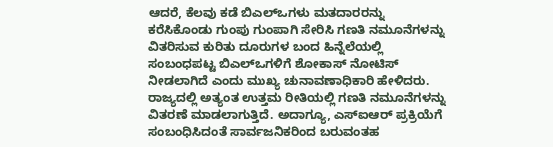ಆದರೆ, ಕೆಲವು ಕಡೆ ಬಿಎಲ್ಒಗಳು ಮತದಾರರನ್ನು ಕರೆಸಿಕೊಂಡು ಗುಂಪು ಗುಂಪಾಗಿ ಸೇರಿಸಿ ಗಣತಿ ನಮೂನೆಗಳನ್ನು ವಿತರಿಸುವ ಕುರಿತು ದೂರುಗಳ ಬಂದ ಹಿನ್ನೆಲೆಯಲ್ಲಿ ಸಂಬಂಧಪಟ್ಟ ಬಿಎಲ್ಒಗಳಿಗೆ ಶೋಕಾಸ್ ನೋಟಿಸ್ ನೀಡಲಾಗಿದೆ ಎಂದು ಮುಖ್ಯ ಚುನಾವಣಾಧಿಕಾರಿ ಹೇಳಿದರು.
ರಾಜ್ಯದಲ್ಲಿ ಅತ್ಯಂತ ಉತ್ತಮ ರೀತಿಯಲ್ಲಿ ಗಣತಿ ನಮೂನೆಗಳನ್ನು ವಿತರಣೆ ಮಾಡಲಾಗುತ್ತಿದೆ. ಅದಾಗ್ಯೂ, ಎಸ್ಐಆರ್ ಪ್ರಕ್ರಿಯೆಗೆ ಸಂಬಂಧಿಸಿದಂತೆ ಸಾರ್ವಜನಿಕರಿಂದ ಬರುವಂತಹ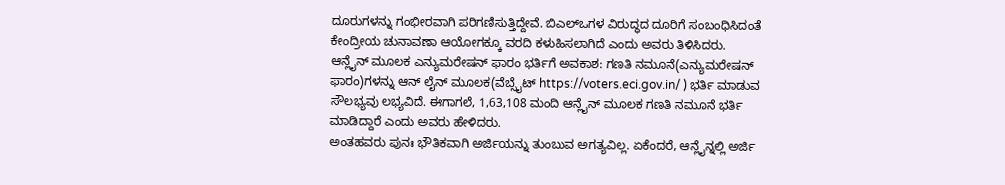ದೂರುಗಳನ್ನು ಗಂಭೀರವಾಗಿ ಪರಿಗಣಿಸುತ್ತಿದ್ದೇವೆ. ಬಿಎಲ್ಒಗಳ ವಿರುದ್ಧದ ದೂರಿಗೆ ಸಂಬಂಧಿಸಿದಂತೆ ಕೇಂದ್ರೀಯ ಚುನಾವಣಾ ಆಯೋಗಕ್ಕೂ ವರದಿ ಕಳುಹಿಸಲಾಗಿದೆ ಎಂದು ಅವರು ತಿಳಿಸಿದರು.
ಆನ್ಲೈನ್ ಮೂಲಕ ಎನ್ಯುಮರೇಷನ್ ಫಾರಂ ಭರ್ತಿಗೆ ಅವಕಾಶ: ಗಣತಿ ನಮೂನೆ(ಎನ್ಯುಮರೇಷನ್ ಫಾರಂ)ಗಳನ್ನು ಆನ್ ಲೈನ್ ಮೂಲಕ(ವೆಬ್ಸೈಟ್ https://voters.eci.gov.in/ ) ಭರ್ತಿ ಮಾಡುವ ಸೌಲಭ್ಯವು ಲಭ್ಯವಿದೆ. ಈಗಾಗಲೆ, 1,63,108 ಮಂದಿ ಆನ್ಲೈನ್ ಮೂಲಕ ಗಣತಿ ನಮೂನೆ ಭರ್ತಿ ಮಾಡಿದ್ದಾರೆ ಎಂದು ಅವರು ಹೇಳಿದರು.
ಅಂತಹವರು ಪುನಃ ಭೌತಿಕವಾಗಿ ಅರ್ಜಿಯನ್ನು ತುಂಬುವ ಅಗತ್ಯವಿಲ್ಲ. ಏಕೆಂದರೆ, ಆನ್ಲೈನ್ನಲ್ಲಿ ಅರ್ಜಿ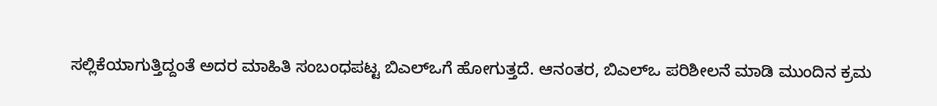ಸಲ್ಲಿಕೆಯಾಗುತ್ತಿದ್ದಂತೆ ಅದರ ಮಾಹಿತಿ ಸಂಬಂಧಪಟ್ಟ ಬಿಎಲ್ಒಗೆ ಹೋಗುತ್ತದೆ. ಆನಂತರ, ಬಿಎಲ್ಒ ಪರಿಶೀಲನೆ ಮಾಡಿ ಮುಂದಿನ ಕ್ರಮ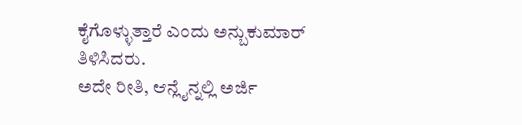ಕೈಗೊಳ್ಳುತ್ತಾರೆ ಎಂದು ಅನ್ಬುಕುಮಾರ್ ತಿಳಿಸಿದರು.
ಅದೇ ರೀತಿ, ಆನ್ಲೈನ್ನಲ್ಲಿ ಅರ್ಜಿ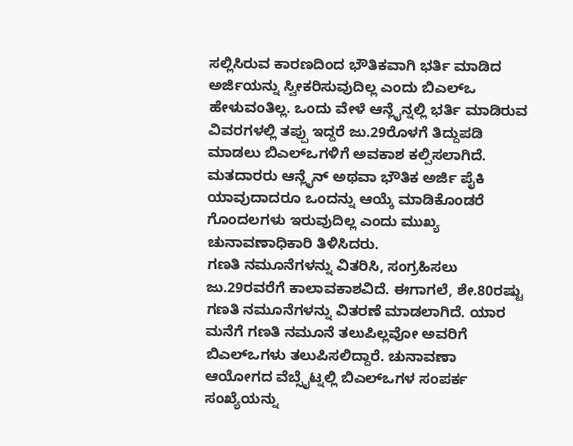ಸಲ್ಲಿಸಿರುವ ಕಾರಣದಿಂದ ಭೌತಿಕವಾಗಿ ಭರ್ತಿ ಮಾಡಿದ ಅರ್ಜಿಯನ್ನು ಸ್ವೀಕರಿಸುವುದಿಲ್ಲ ಎಂದು ಬಿಎಲ್ಒ ಹೇಳುವಂತಿಲ್ಲ. ಒಂದು ವೇಳೆ ಆನ್ಲೈನ್ನಲ್ಲಿ ಭರ್ತಿ ಮಾಡಿರುವ ವಿವರಗಳಲ್ಲಿ ತಪ್ಪು ಇದ್ದರೆ ಜು.29ರೊಳಗೆ ತಿದ್ದುಪಡಿ ಮಾಡಲು ಬಿಎಲ್ಒಗಳಿಗೆ ಅವಕಾಶ ಕಲ್ಪಿಸಲಾಗಿದೆ. ಮತದಾರರು ಆನ್ಲೈನ್ ಅಥವಾ ಭೌತಿಕ ಅರ್ಜಿ ಪೈಕಿ ಯಾವುದಾದರೂ ಒಂದನ್ನು ಆಯ್ಕೆ ಮಾಡಿಕೊಂಡರೆ ಗೊಂದಲಗಳು ಇರುವುದಿಲ್ಲ ಎಂದು ಮುಖ್ಯ ಚುನಾವಣಾಧಿಕಾರಿ ತಿಳಿಸಿದರು.
ಗಣತಿ ನಮೂನೆಗಳನ್ನು ವಿತರಿಸಿ, ಸಂಗ್ರಹಿಸಲು ಜು.29ರವರೆಗೆ ಕಾಲಾವಕಾಶವಿದೆ. ಈಗಾಗಲೆ, ಶೇ.80ರಷ್ಟು ಗಣತಿ ನಮೂನೆಗಳನ್ನು ವಿತರಣೆ ಮಾಡಲಾಗಿದೆ. ಯಾರ ಮನೆಗೆ ಗಣತಿ ನಮೂನೆ ತಲುಪಿಲ್ಲವೋ ಅವರಿಗೆ ಬಿಎಲ್ಒಗಳು ತಲುಪಿಸಲಿದ್ದಾರೆ. ಚುನಾವಣಾ ಆಯೋಗದ ವೆಬ್ಸೈಟ್ನಲ್ಲಿ ಬಿಎಲ್ಒಗಳ ಸಂಪರ್ಕ ಸಂಖ್ಯೆಯನ್ನು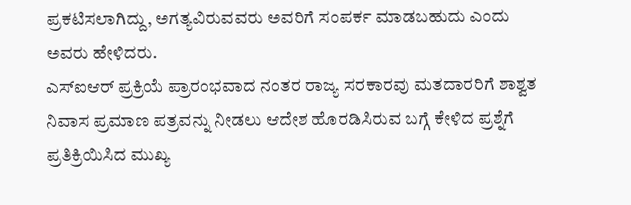ಪ್ರಕಟಿಸಲಾಗಿದ್ದು, ಅಗತ್ಯವಿರುವವರು ಅವರಿಗೆ ಸಂಪರ್ಕ ಮಾಡಬಹುದು ಎಂದು ಅವರು ಹೇಳಿದರು.
ಎಸ್ಐಆರ್ ಪ್ರಕ್ರಿಯೆ ಪ್ರಾರಂಭವಾದ ನಂತರ ರಾಜ್ಯ ಸರಕಾರವು ಮತದಾರರಿಗೆ ಶಾಶ್ವತ ನಿವಾಸ ಪ್ರಮಾಣ ಪತ್ರವನ್ನು ನೀಡಲು ಆದೇಶ ಹೊರಡಿಸಿರುವ ಬಗ್ಗೆ ಕೇಳಿದ ಪ್ರಶ್ನೆಗೆ ಪ್ರತಿಕ್ರಿಯಿಸಿದ ಮುಖ್ಯ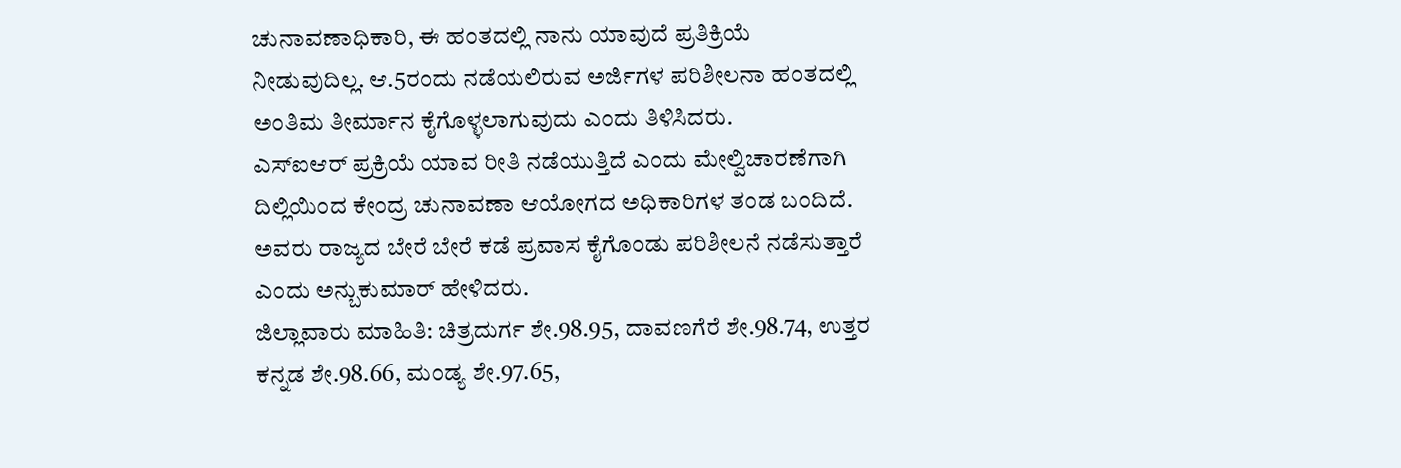ಚುನಾವಣಾಧಿಕಾರಿ, ಈ ಹಂತದಲ್ಲಿ ನಾನು ಯಾವುದೆ ಪ್ರತಿಕ್ರಿಯೆ ನೀಡುವುದಿಲ್ಲ. ಆ.5ರಂದು ನಡೆಯಲಿರುವ ಅರ್ಜಿಗಳ ಪರಿಶೀಲನಾ ಹಂತದಲ್ಲಿ ಅಂತಿಮ ತೀರ್ಮಾನ ಕೈಗೊಳ್ಳಲಾಗುವುದು ಎಂದು ತಿಳಿಸಿದರು.
ಎಸ್ಐಆರ್ ಪ್ರಕ್ರಿಯೆ ಯಾವ ರೀತಿ ನಡೆಯುತ್ತಿದೆ ಎಂದು ಮೇಲ್ವಿಚಾರಣೆಗಾಗಿ ದಿಲ್ಲಿಯಿಂದ ಕೇಂದ್ರ ಚುನಾವಣಾ ಆಯೋಗದ ಅಧಿಕಾರಿಗಳ ತಂಡ ಬಂದಿದೆ. ಅವರು ರಾಜ್ಯದ ಬೇರೆ ಬೇರೆ ಕಡೆ ಪ್ರವಾಸ ಕೈಗೊಂಡು ಪರಿಶೀಲನೆ ನಡೆಸುತ್ತಾರೆ ಎಂದು ಅನ್ಬುಕುಮಾರ್ ಹೇಳಿದರು.
ಜಿಲ್ಲಾವಾರು ಮಾಹಿತಿ: ಚಿತ್ರದುರ್ಗ ಶೇ.98.95, ದಾವಣಗೆರೆ ಶೇ.98.74, ಉತ್ತರ ಕನ್ನಡ ಶೇ.98.66, ಮಂಡ್ಯ ಶೇ.97.65,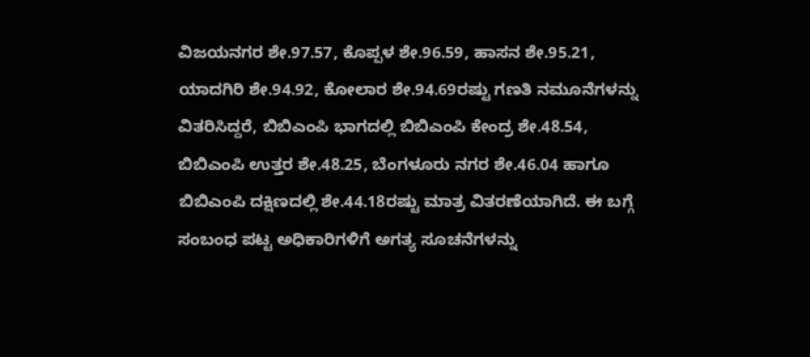ವಿಜಯನಗರ ಶೇ.97.57, ಕೊಪ್ಪಳ ಶೇ.96.59, ಹಾಸನ ಶೇ.95.21, ಯಾದಗಿರಿ ಶೇ.94.92, ಕೋಲಾರ ಶೇ.94.69ರಷ್ಟು ಗಣತಿ ನಮೂನೆಗಳನ್ನು ವಿತರಿಸಿದ್ದರೆ, ಬಿಬಿಎಂಪಿ ಭಾಗದಲ್ಲಿ ಬಿಬಿಎಂಪಿ ಕೇಂದ್ರ ಶೇ.48.54, ಬಿಬಿಎಂಪಿ ಉತ್ತರ ಶೇ.48.25, ಬೆಂಗಳೂರು ನಗರ ಶೇ.46.04 ಹಾಗೂ ಬಿಬಿಎಂಪಿ ದಕ್ಷಿಣದಲ್ಲಿ ಶೇ.44.18ರಷ್ಟು ಮಾತ್ರ ವಿತರಣೆಯಾಗಿದೆ. ಈ ಬಗ್ಗೆ ಸಂಬಂಧ ಪಟ್ಟ ಅಧಿಕಾರಿಗಳಿಗೆ ಅಗತ್ಯ ಸೂಚನೆಗಳನ್ನು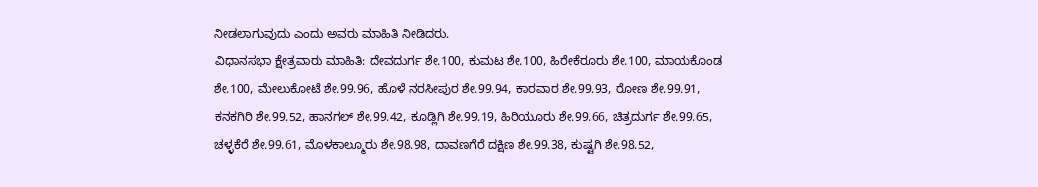ನೀಡಲಾಗುವುದು ಎಂದು ಅವರು ಮಾಹಿತಿ ನೀಡಿದರು.
ವಿಧಾನಸಭಾ ಕ್ಷೇತ್ರವಾರು ಮಾಹಿತಿ: ದೇವದುರ್ಗ ಶೇ.100, ಕುಮಟ ಶೇ.100, ಹಿರೇಕೆರೂರು ಶೇ.100, ಮಾಯಕೊಂಡ ಶೇ.100, ಮೇಲುಕೋಟೆ ಶೇ.99.96, ಹೊಳೆ ನರಸೀಪುರ ಶೇ.99.94, ಕಾರವಾರ ಶೇ.99.93, ರೋಣ ಶೇ.99.91, ಕನಕಗಿರಿ ಶೇ.99.52, ಹಾನಗಲ್ ಶೇ.99.42, ಕೂಡ್ಲಿಗಿ ಶೇ.99.19, ಹಿರಿಯೂರು ಶೇ.99.66, ಚಿತ್ರದುರ್ಗ ಶೇ.99.65, ಚಳ್ಳಕೆರೆ ಶೇ.99.61, ಮೊಳಕಾಲ್ಮೂರು ಶೇ.98.98, ದಾವಣಗೆರೆ ದಕ್ಷಿಣ ಶೇ.99.38, ಕುಷ್ಟಗಿ ಶೇ.98.52,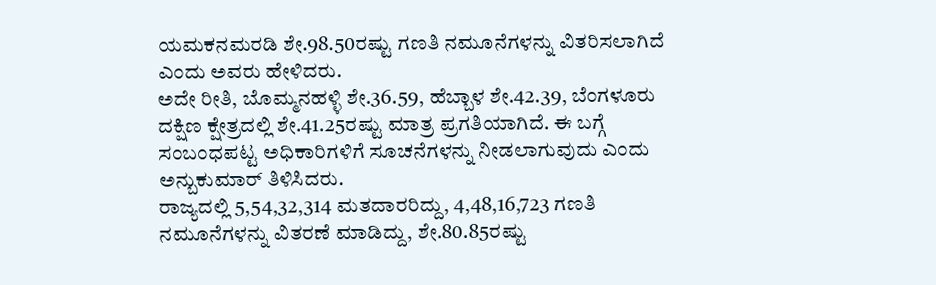ಯಮಕನಮರಡಿ ಶೇ.98.50ರಷ್ಟು ಗಣತಿ ನಮೂನೆಗಳನ್ನು ವಿತರಿಸಲಾಗಿದೆ ಎಂದು ಅವರು ಹೇಳಿದರು.
ಅದೇ ರೀತಿ, ಬೊಮ್ಮನಹಳ್ಳಿ ಶೇ.36.59, ಹೆಬ್ಬಾಳ ಶೇ.42.39, ಬೆಂಗಳೂರು ದಕ್ಷಿಣ ಕ್ಷೇತ್ರದಲ್ಲಿ ಶೇ.41.25ರಷ್ಟು ಮಾತ್ರ ಪ್ರಗತಿಯಾಗಿದೆ. ಈ ಬಗ್ಗೆ ಸಂಬಂಧಪಟ್ಟ ಅಧಿಕಾರಿಗಳಿಗೆ ಸೂಚನೆಗಳನ್ನು ನೀಡಲಾಗುವುದು ಎಂದು ಅನ್ಬುಕುಮಾರ್ ತಿಳಿಸಿದರು.
ರಾಜ್ಯದಲ್ಲಿ 5,54,32,314 ಮತದಾರರಿದ್ದು, 4,48,16,723 ಗಣತಿ ನಮೂನೆಗಳನ್ನು ವಿತರಣೆ ಮಾಡಿದ್ದು, ಶೇ.80.85ರಷ್ಟು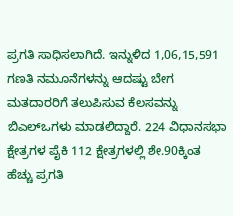ಪ್ರಗತಿ ಸಾಧಿಸಲಾಗಿದೆ. ಇನ್ನುಳಿದ 1,06,15,591 ಗಣತಿ ನಮೂನೆಗಳನ್ನು ಆದಷ್ಟು ಬೇಗ ಮತದಾರರಿಗೆ ತಲುಪಿಸುವ ಕೆಲಸವನ್ನು ಬಿಎಲ್ಒಗಳು ಮಾಡಲಿದ್ದಾರೆ. 224 ವಿಧಾನಸಭಾ ಕ್ಷೇತ್ರಗಳ ಪೈಕಿ 112 ಕ್ಷೇತ್ರಗಳಲ್ಲಿ ಶೇ.90ಕ್ಕಿಂತ ಹೆಚ್ಚು ಪ್ರಗತಿ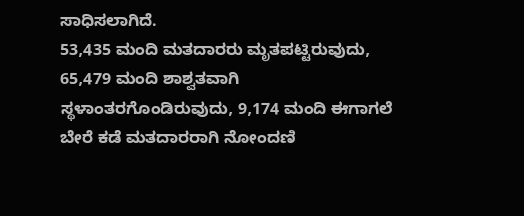ಸಾಧಿಸಲಾಗಿದೆ.
53,435 ಮಂದಿ ಮತದಾರರು ಮೃತಪಟ್ಟಿರುವುದು, 65,479 ಮಂದಿ ಶಾಶ್ವತವಾಗಿ ಸ್ಥಳಾಂತರಗೊಂಡಿರುವುದು, 9,174 ಮಂದಿ ಈಗಾಗಲೆ ಬೇರೆ ಕಡೆ ಮತದಾರರಾಗಿ ನೋಂದಣಿ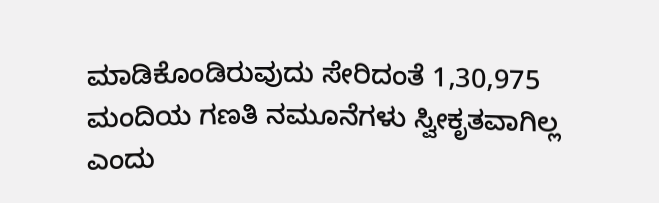ಮಾಡಿಕೊಂಡಿರುವುದು ಸೇರಿದಂತೆ 1,30,975 ಮಂದಿಯ ಗಣತಿ ನಮೂನೆಗಳು ಸ್ವೀಕೃತವಾಗಿಲ್ಲ ಎಂದು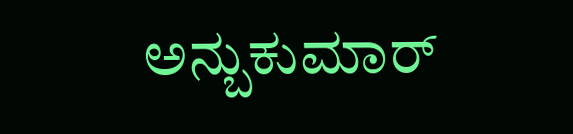ಅನ್ಬುಕುಮಾರ್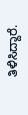ತಿಳಿಸಿದ್ದಾರೆ.